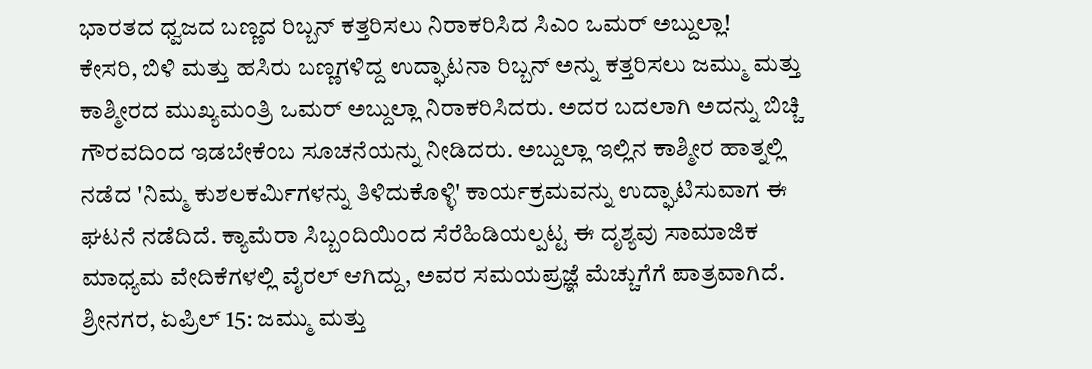ಭಾರತದ ಧ್ವಜದ ಬಣ್ಣದ ರಿಬ್ಬನ್ ಕತ್ತರಿಸಲು ನಿರಾಕರಿಸಿದ ಸಿಎಂ ಒಮರ್ ಅಬ್ದುಲ್ಲಾ!
ಕೇಸರಿ, ಬಿಳಿ ಮತ್ತು ಹಸಿರು ಬಣ್ಣಗಳಿದ್ದ ಉದ್ಘಾಟನಾ ರಿಬ್ಬನ್ ಅನ್ನು ಕತ್ತರಿಸಲು ಜಮ್ಮು ಮತ್ತು ಕಾಶ್ಮೀರದ ಮುಖ್ಯಮಂತ್ರಿ ಒಮರ್ ಅಬ್ದುಲ್ಲಾ ನಿರಾಕರಿಸಿದರು. ಅದರ ಬದಲಾಗಿ ಅದನ್ನು ಬಿಚ್ಚಿ ಗೌರವದಿಂದ ಇಡಬೇಕೆಂಬ ಸೂಚನೆಯನ್ನು ನೀಡಿದರು. ಅಬ್ದುಲ್ಲಾ ಇಲ್ಲಿನ ಕಾಶ್ಮೀರ ಹಾತ್ನಲ್ಲಿ ನಡೆದ 'ನಿಮ್ಮ ಕುಶಲಕರ್ಮಿಗಳನ್ನು ತಿಳಿದುಕೊಳ್ಳಿ' ಕಾರ್ಯಕ್ರಮವನ್ನು ಉದ್ಘಾಟಿಸುವಾಗ ಈ ಘಟನೆ ನಡೆದಿದೆ. ಕ್ಯಾಮೆರಾ ಸಿಬ್ಬಂದಿಯಿಂದ ಸೆರೆಹಿಡಿಯಲ್ಪಟ್ಟ ಈ ದೃಶ್ಯವು ಸಾಮಾಜಿಕ ಮಾಧ್ಯಮ ವೇದಿಕೆಗಳಲ್ಲಿ ವೈರಲ್ ಆಗಿದ್ದು, ಅವರ ಸಮಯಪ್ರಜ್ಞೆ ಮೆಚ್ಚುಗೆಗೆ ಪಾತ್ರವಾಗಿದೆ.
ಶ್ರೀನಗರ, ಏಪ್ರಿಲ್ 15: ಜಮ್ಮು ಮತ್ತು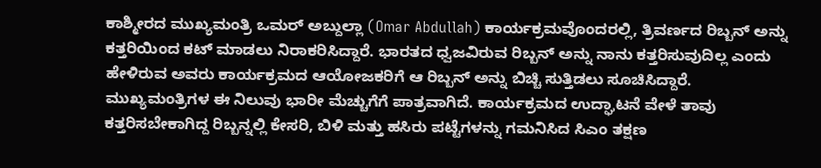ಕಾಶ್ಮೀರದ ಮುಖ್ಯಮಂತ್ರಿ ಒಮರ್ ಅಬ್ದುಲ್ಲಾ (Omar Abdullah) ಕಾರ್ಯಕ್ರಮವೊಂದರಲ್ಲಿ, ತ್ರಿವರ್ಣದ ರಿಬ್ಬನ್ ಅನ್ನು ಕತ್ತರಿಯಿಂದ ಕಟ್ ಮಾಡಲು ನಿರಾಕರಿಸಿದ್ದಾರೆ. ಭಾರತದ ಧ್ವಜವಿರುವ ರಿಬ್ಬನ್ ಅನ್ನು ನಾನು ಕತ್ತರಿಸುವುದಿಲ್ಲ ಎಂದು ಹೇಳಿರುವ ಅವರು ಕಾರ್ಯಕ್ರಮದ ಆಯೋಜಕರಿಗೆ ಆ ರಿಬ್ಬನ್ ಅನ್ನು ಬಿಚ್ಚಿ ಸುತ್ತಿಡಲು ಸೂಚಿಸಿದ್ದಾರೆ. ಮುಖ್ಯಮಂತ್ರಿಗಳ ಈ ನಿಲುವು ಭಾರೀ ಮೆಚ್ಚುಗೆಗೆ ಪಾತ್ರವಾಗಿದೆ. ಕಾರ್ಯಕ್ರಮದ ಉದ್ಘಾಟನೆ ವೇಳೆ ತಾವು ಕತ್ತರಿಸಬೇಕಾಗಿದ್ದ ರಿಬ್ಬನ್ನಲ್ಲಿ ಕೇಸರಿ, ಬಿಳಿ ಮತ್ತು ಹಸಿರು ಪಟ್ಟೆಗಳನ್ನು ಗಮನಿಸಿದ ಸಿಎಂ ತಕ್ಷಣ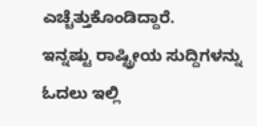ಎಚ್ಚೆತ್ತುಕೊಂಡಿದ್ದಾರೆ.
ಇನ್ನಷ್ಟು ರಾಷ್ಟ್ರೀಯ ಸುದ್ದಿಗಳನ್ನು ಓದಲು ಇಲ್ಲಿ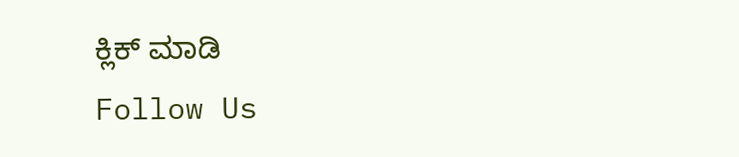ಕ್ಲಿಕ್ ಮಾಡಿ
Follow Us